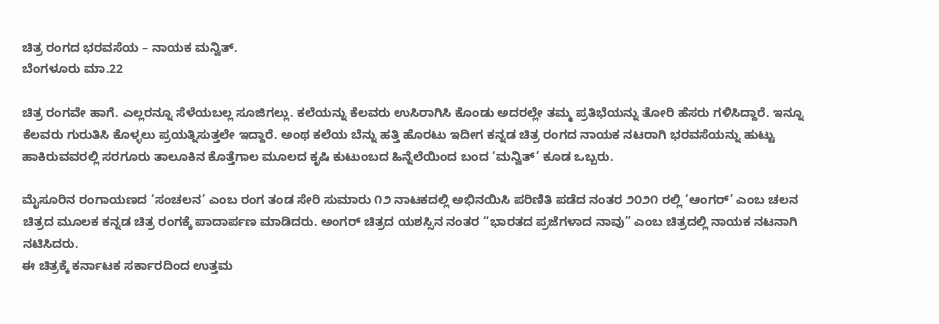ಚಿತ್ರ ರಂಗದ ಭರವಸೆಯ – ನಾಯಕ ಮನ್ವಿತ್.
ಬೆಂಗಳೂರು ಮಾ.22

ಚಿತ್ರ ರಂಗವೇ ಹಾಗೆ. ಎಲ್ಲರನ್ನೂ ಸೆಳೆಯಬಲ್ಲ ಸೂಜಿಗಲ್ಲು. ಕಲೆಯನ್ನು ಕೆಲವರು ಉಸಿರಾಗಿಸಿ ಕೊಂಡು ಅದರಲ್ಲೇ ತಮ್ಮ ಪ್ರತಿಭೆಯನ್ನು ತೋರಿ ಹೆಸರು ಗಳಿಸಿದ್ದಾರೆ. ಇನ್ನೂ ಕೆಲವರು ಗುರುತಿಸಿ ಕೊಳ್ಳಲು ಪ್ರಯತ್ನಿಸುತ್ತಲೇ ಇದ್ದಾರೆ. ಅಂಥ ಕಲೆಯ ಬೆನ್ನು ಹತ್ತಿ ಹೊರಟು ಇದೀಗ ಕನ್ನಡ ಚಿತ್ರ ರಂಗದ ನಾಯಕ ನಟರಾಗಿ ಭರವಸೆಯನ್ನು ಹುಟ್ಟು ಹಾಕಿರುವವರಲ್ಲಿ ಸರಗೂರು ತಾಲೂಕಿನ ಕೊತ್ತೆಗಾಲ ಮೂಲದ ಕೃಷಿ ಕುಟುಂಬದ ಹಿನ್ನೆಲೆಯಿಂದ ಬಂದ ‘ಮನ್ವಿತ್’ ಕೂಡ ಒಬ್ಬರು.

ಮೈಸೂರಿನ ರಂಗಾಯಣದ ‘ಸಂಚಲನ’ ಎಂಬ ರಂಗ ತಂಡ ಸೇರಿ ಸುಮಾರು ೧೨ ನಾಟಕದಲ್ಲಿ ಅಭಿನಯಿಸಿ ಪರಿಣಿತಿ ಪಡೆದ ನಂತರ ೨೦೨೧ ರಲ್ಲಿ ‘ಆಂಗರ್’ ಎಂಬ ಚಲನ ಚಿತ್ರದ ಮೂಲಕ ಕನ್ನಡ ಚಿತ್ರ ರಂಗಕ್ಕೆ ಪಾದಾರ್ಪಣ ಮಾಡಿದರು. ಅಂಗರ್ ಚಿತ್ರದ ಯಶಸ್ಸಿನ ನಂತರ “ಭಾರತದ ಪ್ರಜೆಗಳಾದ ನಾವು” ಎಂಬ ಚಿತ್ರದಲ್ಲಿ ನಾಯಕ ನಟನಾಗಿ ನಟಿಸಿದರು.
ಈ ಚಿತ್ರಕ್ಕೆ ಕರ್ನಾಟಕ ಸರ್ಕಾರದಿಂದ ಉತ್ತಮ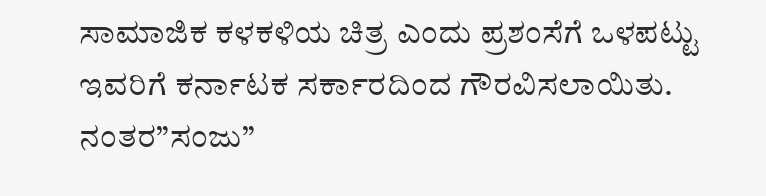ಸಾಮಾಜಿಕ ಕಳಕಳಿಯ ಚಿತ್ರ ಎಂದು ಪ್ರಶಂಸೆಗೆ ಒಳಪಟ್ಟು ಇವರಿಗೆ ಕರ್ನಾಟಕ ಸರ್ಕಾರದಿಂದ ಗೌರವಿಸಲಾಯಿತು. ನಂತರ”ಸಂಜು”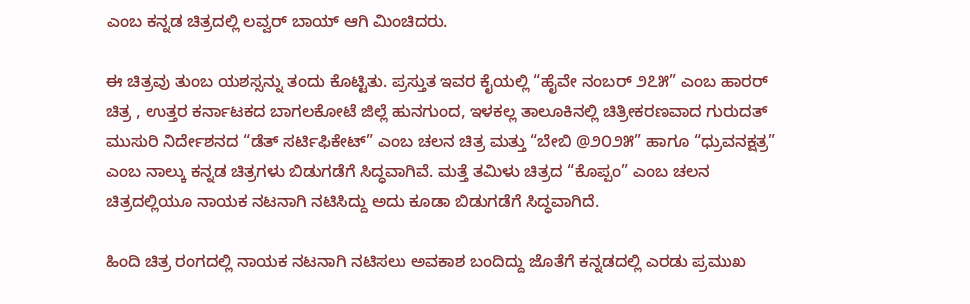ಎಂಬ ಕನ್ನಡ ಚಿತ್ರದಲ್ಲಿ ಲವ್ವರ್ ಬಾಯ್ ಆಗಿ ಮಿಂಚಿದರು.

ಈ ಚಿತ್ರವು ತುಂಬ ಯಶಸ್ಸನ್ನು ತಂದು ಕೊಟ್ಟಿತು. ಪ್ರಸ್ತುತ ಇವರ ಕೈಯಲ್ಲಿ “ಹೈವೇ ನಂಬರ್ ೨೭೫” ಎಂಬ ಹಾರರ್ ಚಿತ್ರ , ಉತ್ತರ ಕರ್ನಾಟಕದ ಬಾಗಲಕೋಟೆ ಜಿಲ್ಲೆ ಹುನಗುಂದ, ಇಳಕಲ್ಲ ತಾಲೂಕಿನಲ್ಲಿ ಚಿತ್ರೀಕರಣವಾದ ಗುರುದತ್ ಮುಸುರಿ ನಿರ್ದೇಶನದ “ಡೆತ್ ಸರ್ಟಿಫಿಕೇಟ್” ಎಂಬ ಚಲನ ಚಿತ್ರ ಮತ್ತು “ಬೇಬಿ @೨೦೨೫” ಹಾಗೂ “ಧ್ರುವನಕ್ಷತ್ರ” ಎಂಬ ನಾಲ್ಕು ಕನ್ನಡ ಚಿತ್ರಗಳು ಬಿಡುಗಡೆಗೆ ಸಿದ್ಧವಾಗಿವೆ. ಮತ್ತೆ ತಮಿಳು ಚಿತ್ರದ “ಕೊಪ್ಪಂ” ಎಂಬ ಚಲನ ಚಿತ್ರದಲ್ಲಿಯೂ ನಾಯಕ ನಟನಾಗಿ ನಟಿಸಿದ್ದು ಅದು ಕೂಡಾ ಬಿಡುಗಡೆಗೆ ಸಿದ್ಧವಾಗಿದೆ.

ಹಿಂದಿ ಚಿತ್ರ ರಂಗದಲ್ಲಿ ನಾಯಕ ನಟನಾಗಿ ನಟಿಸಲು ಅವಕಾಶ ಬಂದಿದ್ದು ಜೊತೆಗೆ ಕನ್ನಡದಲ್ಲಿ ಎರಡು ಪ್ರಮುಖ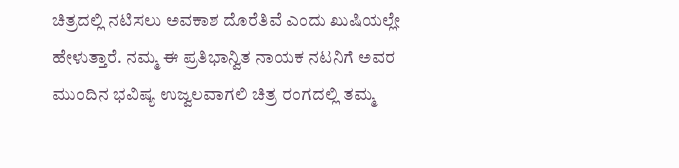ಚಿತ್ರದಲ್ಲಿ ನಟಿಸಲು ಅವಕಾಶ ದೊರೆತಿವೆ ಎಂದು ಖುಷಿಯಲ್ಲೇ ಹೇಳುತ್ತಾರೆ. ನಮ್ಮ ಈ ಪ್ರತಿಭಾನ್ವಿತ ನಾಯಕ ನಟನಿಗೆ ಅವರ ಮುಂದಿನ ಭವಿಷ್ಯ ಉಜ್ವಲವಾಗಲಿ ಚಿತ್ರ ರಂಗದಲ್ಲಿ ತಮ್ಮ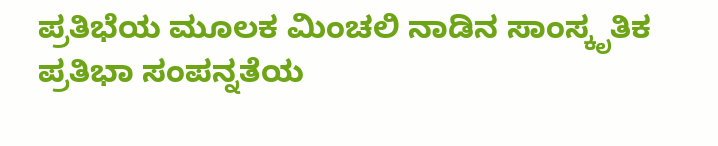ಪ್ರತಿಭೆಯ ಮೂಲಕ ಮಿಂಚಲಿ ನಾಡಿನ ಸಾಂಸ್ಕೃತಿಕ ಪ್ರತಿಭಾ ಸಂಪನ್ನತೆಯ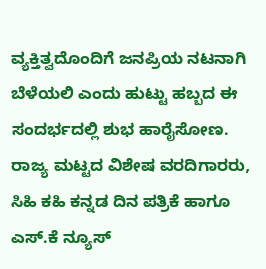ವ್ಯಕ್ತಿತ್ವದೊಂದಿಗೆ ಜನಪ್ರಿಯ ನಟನಾಗಿ ಬೆಳೆಯಲಿ ಎಂದು ಹುಟ್ಟು ಹಬ್ಬದ ಈ ಸಂದರ್ಭದಲ್ಲಿ ಶುಭ ಹಾರೈಸೋಣ.
ರಾಜ್ಯ ಮಟ್ಟದ ವಿಶೇಷ ವರದಿಗಾರರು, ಸಿಹಿ ಕಹಿ ಕನ್ನಡ ದಿನ ಪತ್ರಿಕೆ ಹಾಗೂ ಎಸ್.ಕೆ ನ್ಯೂಸ್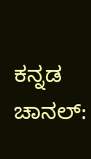ಕನ್ನಡ ಚಾನಲ್: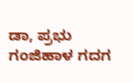ಡಾ, ಪ್ರಭು ಗಂಜಿಹಾಳ ಗದಗ